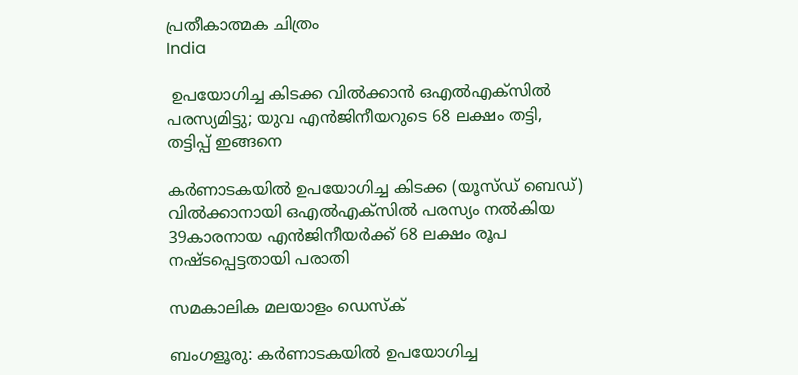പ്രതീകാത്മക ചിത്രം
India

 ഉപയോഗിച്ച കിടക്ക വില്‍ക്കാന്‍ ഒഎല്‍എക്‌സില്‍ പരസ്യമിട്ടു; യുവ എന്‍ജിനീയറുടെ 68 ലക്ഷം തട്ടി, തട്ടിപ്പ് ഇങ്ങനെ

കര്‍ണാടകയില്‍ ഉപയോഗിച്ച കിടക്ക (യൂസ്ഡ് ബെഡ്) വില്‍ക്കാനായി ഒഎല്‍എക്‌സില്‍ പരസ്യം നല്‍കിയ 39കാരനായ എന്‍ജിനീയര്‍ക്ക് 68 ലക്ഷം രൂപ നഷ്ടപ്പെട്ടതായി പരാതി

സമകാലിക മലയാളം ഡെസ്ക്

ബംഗളൂരു: കര്‍ണാടകയില്‍ ഉപയോഗിച്ച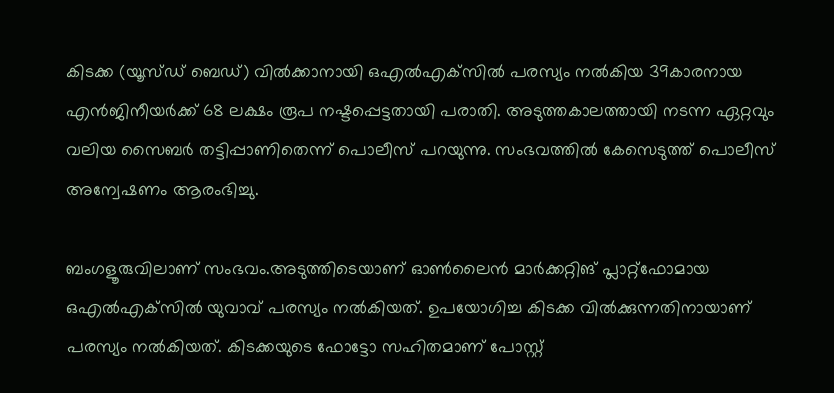കിടക്ക (യൂസ്ഡ് ബെഡ്) വില്‍ക്കാനായി ഒഎല്‍എക്‌സില്‍ പരസ്യം നല്‍കിയ 39കാരനായ എന്‍ജിനീയര്‍ക്ക് 68 ലക്ഷം രൂപ നഷ്ടപ്പെട്ടതായി പരാതി. അടുത്തകാലത്തായി നടന്ന ഏറ്റവും വലിയ സൈബര്‍ തട്ടിപ്പാണിതെന്ന് പൊലീസ് പറയുന്നു. സംഭവത്തില്‍ കേസെടുത്ത് പൊലീസ് അന്വേഷണം ആരംഭിച്ചു.

ബംഗളൂരുവിലാണ് സംഭവം.അടുത്തിടെയാണ് ഓണ്‍ലൈന്‍ മാര്‍ക്കറ്റിങ് പ്ലാറ്റ്‌ഫോമായ ഒഎല്‍എക്‌സില്‍ യുവാവ് പരസ്യം നല്‍കിയത്. ഉപയോഗിച്ച കിടക്ക വില്‍ക്കുന്നതിനായാണ് പരസ്യം നല്‍കിയത്. കിടക്കയുടെ ഫോട്ടോ സഹിതമാണ് പോസ്റ്റ്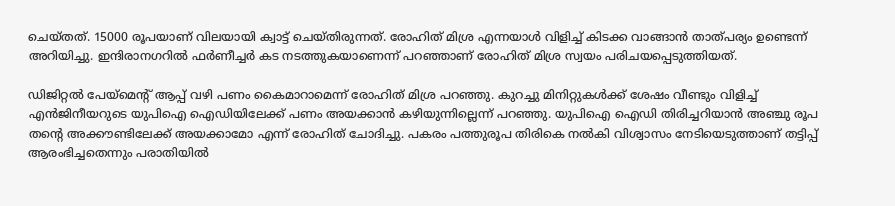ചെയ്തത്. 15000 രൂപയാണ് വിലയായി ക്വാട്ട് ചെയ്തിരുന്നത്. രോഹിത് മിശ്ര എന്നയാള്‍ വിളിച്ച് കിടക്ക വാങ്ങാന്‍ താത്പര്യം ഉണ്ടെന്ന് അറിയിച്ചു. ഇന്ദിരാനഗറില്‍ ഫര്‍ണീച്ചര്‍ കട നടത്തുകയാണെന്ന് പറഞ്ഞാണ് രോഹിത് മിശ്ര സ്വയം പരിചയപ്പെടുത്തിയത്.

ഡിജിറ്റല്‍ പേയ്‌മെന്റ് ആപ്പ് വഴി പണം കൈമാറാമെന്ന് രോഹിത് മിശ്ര പറഞ്ഞു. കുറച്ചു മിനിറ്റുകള്‍ക്ക് ശേഷം വീണ്ടും വിളിച്ച് എന്‍ജിനീയറുടെ യുപിഐ ഐഡിയിലേക്ക് പണം അയക്കാന്‍ കഴിയുന്നില്ലെന്ന് പറഞ്ഞു. യുപിഐ ഐഡി തിരിച്ചറിയാന്‍ അഞ്ചു രൂപ തന്റെ അക്കൗണ്ടിലേക്ക് അയക്കാമോ എന്ന് രോഹിത് ചോദിച്ചു. പകരം പത്തുരൂപ തിരികെ നല്‍കി വിശ്വാസം നേടിയെടുത്താണ് തട്ടിപ്പ് ആരംഭിച്ചതെന്നും പരാതിയില്‍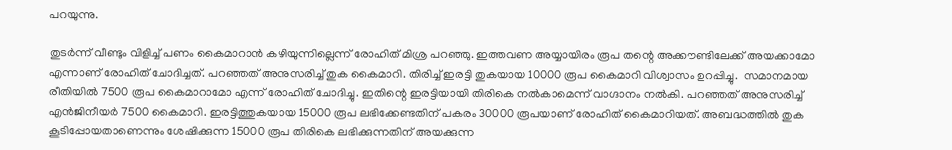പറയുന്നു.

തുടര്‍ന്ന് വീണ്ടും വിളിച്ച് പണം കൈമാറാന്‍ കഴിയുന്നില്ലെന്ന് രോഹിത് മിശ്ര പറഞ്ഞു. ഇത്തവണ അയ്യായിരം രൂപ തന്റെ അക്കൗണ്ടിലേക്ക് അയക്കാമോ എന്നാണ് രോഹിത് ചോദിച്ചത്. പറഞ്ഞത് അനുസരിച്ച് തുക കൈമാറി. തിരിച്ച് ഇരട്ടി തുകയായ 10000 രൂപ കൈമാറി വിശ്വാസം ഉറപ്പിച്ചു.  സമാനമായ രീതിയില്‍ 7500 രൂപ കൈമാറാമോ എന്ന് രോഹിത് ചോദിച്ചു. ഇതിന്റെ ഇരട്ടിയായി തിരികെ നല്‍കാമെന്ന് വാഗ്ദാനം നല്‍കി. പറഞ്ഞത് അനുസരിച്ച് എന്‍ജിനീയര്‍ 7500 കൈമാറി. ഇരട്ടിത്തുകയായ 15000 രൂപ ലഭിക്കേണ്ടതിന് പകരം 30000 രൂപയാണ് രോഹിത് കൈമാറിയത്. അബദ്ധത്തില്‍ തുക കൂടിപ്പോയതാണെന്നും ശേഷിക്കുന്ന 15000 രൂപ തിരികെ ലഭിക്കുന്നതിന് അയക്കുന്ന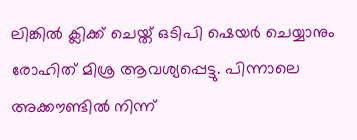ലിങ്കില്‍ ക്ലിക്ക് ചെയ്ത് ഒടിപി ഷെയര്‍ ചെയ്യാനും രോഹിത് മിശ്ര ആവശ്യപ്പെട്ടു. പിന്നാലെ അക്കൗണ്ടില്‍ നിന്ന്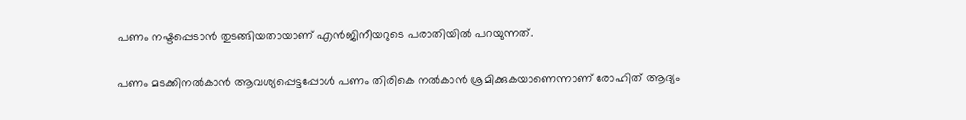പണം നഷ്ടപ്പെടാന്‍ തുടങ്ങിയതായാണ് എന്‍ജിനീയറുടെ പരാതിയില്‍ പറയുന്നത്.

പണം മടക്കിനല്‍കാന്‍ ആവശ്യപ്പെട്ടപ്പോള്‍ പണം തിരികെ നല്‍കാന്‍ ശ്രമിക്കുകയാണെന്നാണ് രോഹിത് ആദ്യം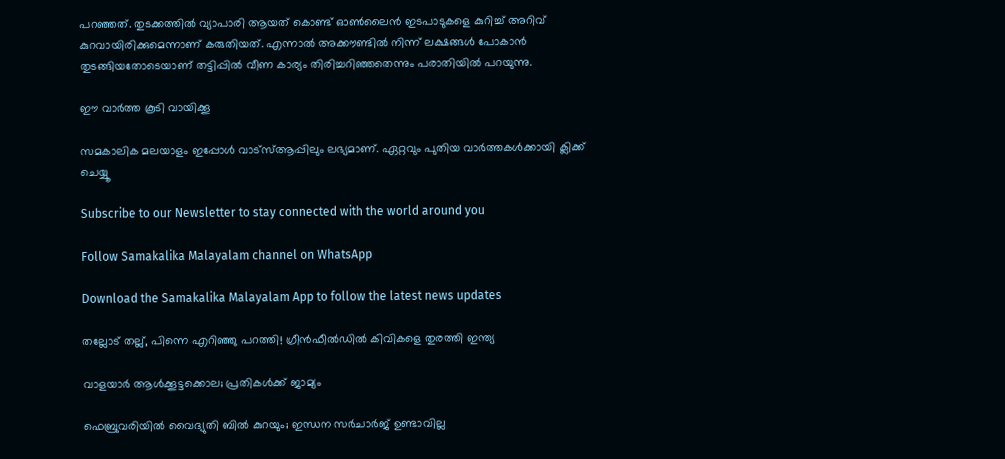പറഞ്ഞത്. തുടക്കത്തില്‍ വ്യാപാരി ആയത് കൊണ്ട് ഓണ്‍ലൈന്‍ ഇടപാടുകളെ കുറിച്ച് അറിവ് കുറവായിരിക്കുമെന്നാണ് കരുതിയത്. എന്നാല്‍ അക്കൗണ്ടില്‍ നിന്ന് ലക്ഷങ്ങള്‍ പോകാന്‍ തുടങ്ങിയതോടെയാണ് തട്ടിപ്പില്‍ വീണ കാര്യം തിരിച്ചറിഞ്ഞതെന്നും പരാതിയില്‍ പറയുന്നു.

ഈ വാർത്ത കൂടി വായിക്കൂ

സമകാലിക മലയാളം ഇപ്പോൾ വാട്‌സ്ആപ്പിലും ലഭ്യമാണ്. ഏറ്റവും പുതിയ വാർത്തകൾക്കായി ക്ലിക്ക് ചെയ്യൂ

Subscribe to our Newsletter to stay connected with the world around you

Follow Samakalika Malayalam channel on WhatsApp

Download the Samakalika Malayalam App to follow the latest news updates

തല്ലോട് തല്ല്, പിന്നെ എറിഞ്ഞു പറത്തി! ഗ്രീന്‍ഫീല്‍ഡില്‍ കിവികളെ തുരത്തി ഇന്ത്യ

വാളയാര്‍ ആള്‍ക്കൂട്ടക്കൊല; പ്രതികള്‍ക്ക് ജാമ്യം

ഫെബ്രുവരിയില്‍ വൈദ്യുതി ബില്‍ കുറയും; ഇന്ധന സര്‍ചാര്‍ജ് ഉണ്ടാവില്ല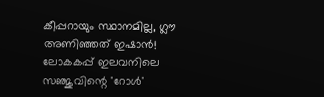കീപ്പറായും സ്ഥാനമില്ല, ഗ്ലൗ അണിഞ്ഞത് ഇഷാൻ! ലോകകപ്പ് ഇലവനിലെ സഞ്ജുവിന്റെ 'റോൾ'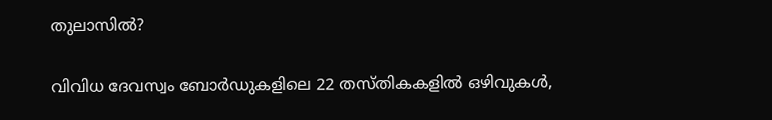തുലാസിൽ?

വിവിധ ദേവസ്വം ബോർഡുകളിലെ 22 തസ്തികകളിൽ ഒഴിവുകൾ,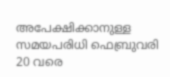അപേക്ഷിക്കാനുള്ള സമയപരിധി ഫെബ്രുവരി 20 വരെ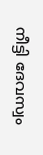നീട്ടി ദേവസ്വം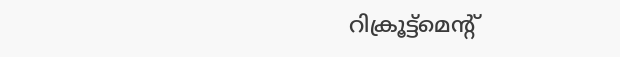റിക്രൂട്ട്മെന്റ്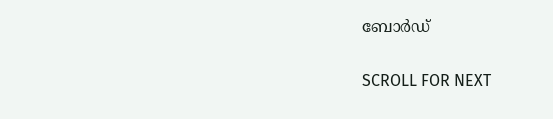ബോർഡ്

SCROLL FOR NEXT